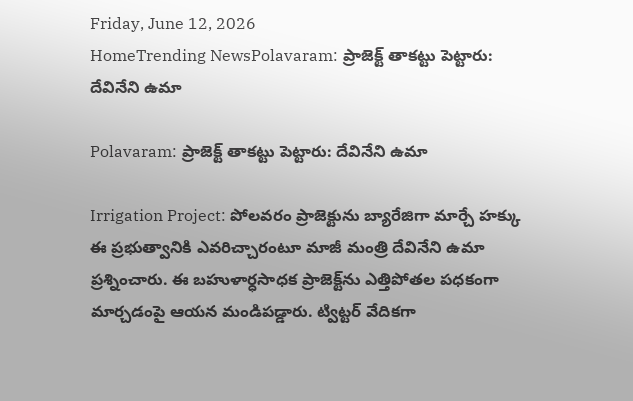Friday, June 12, 2026
HomeTrending NewsPolavaram: ప్రాజెక్ట్ తాకట్టు పెట్టారు: దేవినేని ఉమా

Polavaram: ప్రాజెక్ట్ తాకట్టు పెట్టారు: దేవినేని ఉమా

Irrigation Project: పోలవరం ప్రాజెక్టును బ్యారేజిగా మార్చే హక్కు ఈ ప్రభుత్వానికి ఎవరిచ్చారంటూ మాజీ మంత్రి దేవినేని ఉమా ప్రశ్నించారు. ఈ బహుళార్ధసాధక ప్రాజెక్ట్‌ను ఎత్తిపోతల పధకంగా మార్చడంపై ఆయన మండిపడ్డారు. ట్విట్టర్ వేదికగా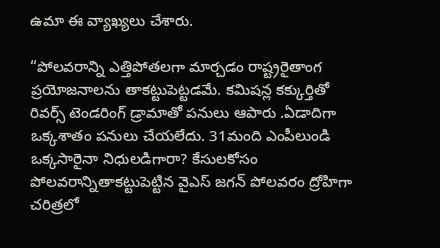ఉమా ఈ వ్యాఖ్యలు చేశారు.

“పోలవరాన్ని ఎత్తిపోతలగా మార్చడం రాష్ట్రరైతాంగ ప్రయోజనాలను తాకట్టుపెట్టడమే. కమిషన్ల కక్కుర్తితో రివర్స్ టెండరింగ్ డ్రామాతో పనులు ఆపారు .ఏడాదిగా ఒక్కశాతం పనులు చేయలేదు. 31మంది ఎంపీలుండి ఒక్కసారైనా నిధులడిగారా? కేసులకోసం పోలవరాన్నితాకట్టుపెట్టిన వైఎస్ జగన్ పోలవరం ద్రోహిగా చరిత్రలో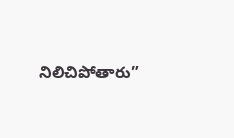నిలిచిపోతారు”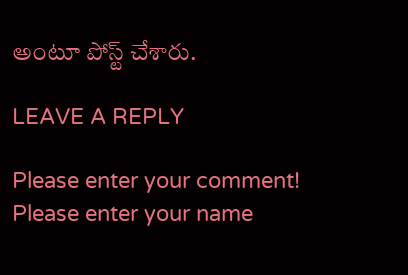అంటూ పోస్ట్ చేశారు.

LEAVE A REPLY

Please enter your comment!
Please enter your name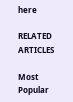here

RELATED ARTICLES

Most Popular